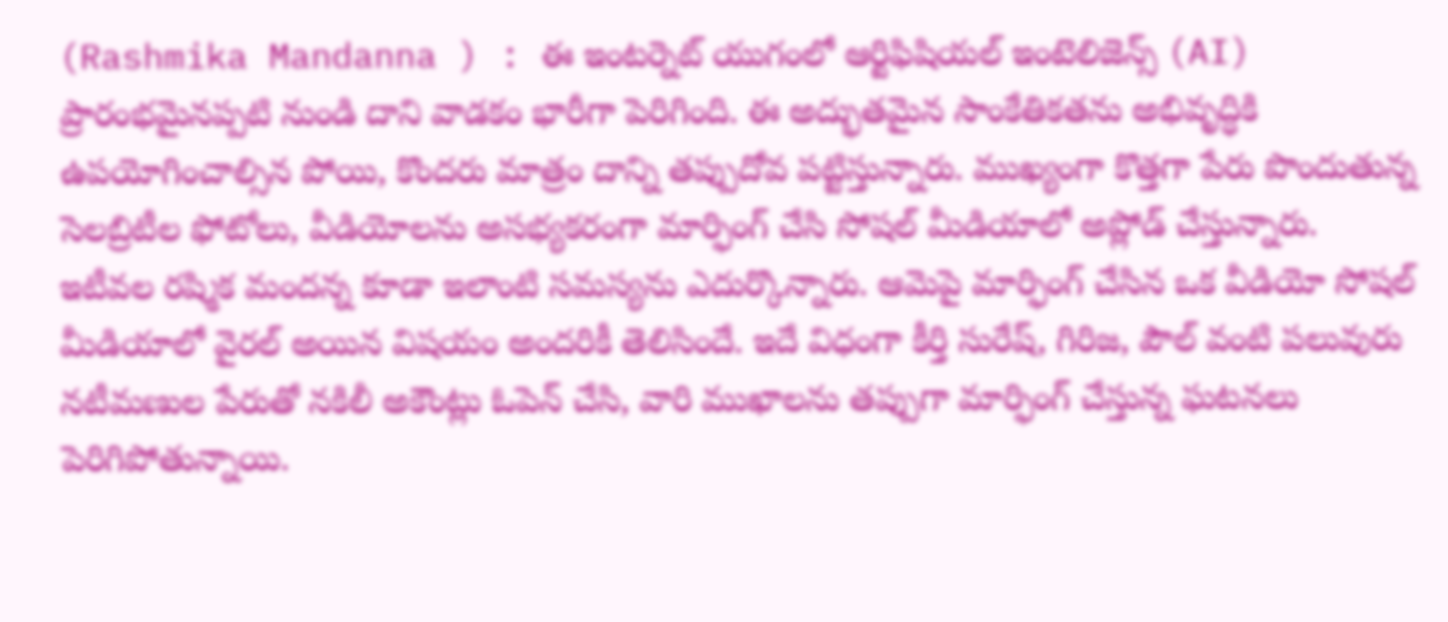(Rashmika Mandanna ) : ఈ ఇంటర్నెట్ యుగంలో ఆర్టిఫిషియల్ ఇంటెలిజెన్స్ (AI) ప్రారంభమైనప్పటి నుండి దాని వాడకం భారీగా పెరిగింది. ఈ అద్భుతమైన సాంకేతికతను అభివృద్ధికి ఉపయోగించాల్సిన పోయి, కొందరు మాత్రం దాన్ని తప్పుదోవ పట్టిస్తున్నారు. ముఖ్యంగా కొత్తగా పేరు పొందుతున్న సెలబ్రిటీల ఫోటోలు, వీడియోలను అసభ్యకరంగా మార్ఫింగ్ చేసి సోషల్ మీడియాలో అప్లోడ్ చేస్తున్నారు.
ఇటీవల రష్మిక మందన్న కూడా ఇలాంటి సమస్యను ఎదుర్కొన్నారు. ఆమెపై మార్ఫింగ్ చేసిన ఒక వీడియో సోషల్ మీడియాలో వైరల్ అయిన విషయం అందరికీ తెలిసిందే. ఇదే విధంగా కీర్తి సురేష్, గిరిజ, పౌల్ వంటి పలువురు నటీమణుల పేరుతో నకిలీ అకౌంట్లు ఓపెన్ చేసి, వారి ముఖాలను తప్పుగా మార్ఫింగ్ చేస్తున్న ఘటనలు పెరిగిపోతున్నాయి.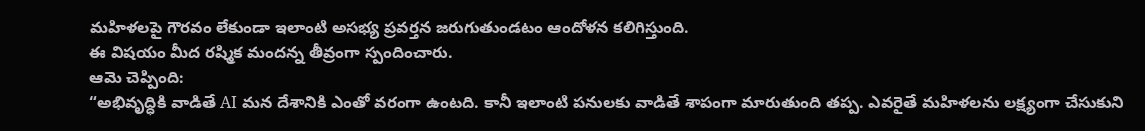మహిళలపై గౌరవం లేకుండా ఇలాంటి అసభ్య ప్రవర్తన జరుగుతుండటం ఆందోళన కలిగిస్తుంది.
ఈ విషయం మీద రష్మిక మందన్న తీవ్రంగా స్పందించారు.
ఆమె చెప్పింది:
“అభివృద్ధికి వాడితే AI మన దేశానికి ఎంతో వరంగా ఉంటది. కానీ ఇలాంటి పనులకు వాడితే శాపంగా మారుతుంది తప్ప. ఎవరైతే మహిళలను లక్ష్యంగా చేసుకుని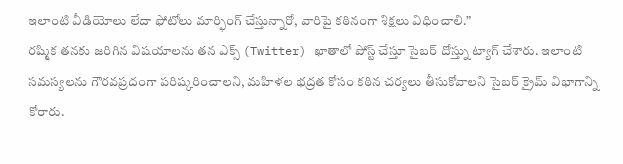ఇలాంటి వీడియోలు లేదా ఫోటోలు మార్ఫింగ్ చేస్తున్నారో, వారిపై కఠినంగా శిక్షలు విధించాలి.”
రష్మిక తనకు జరిగిన విషయాలను తన ఎక్స్ (Twitter) ఖాతాలో పోస్ట్ చేస్తూ సైబర్ దోస్త్ను ట్యాగ్ చేశారు. ఇలాంటి సమస్యలను గౌరవప్రదంగా పరిష్కరించాలని, మహిళల భద్రత కోసం కఠిన చర్యలు తీసుకోవాలని సైబర్ క్రైమ్ విభాగాన్ని కోరారు.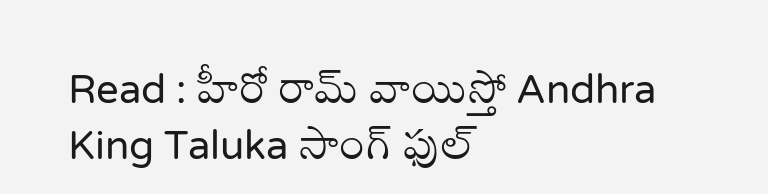Read : హీరో రామ్ వాయిస్తో Andhra King Taluka సాంగ్ ఫుల్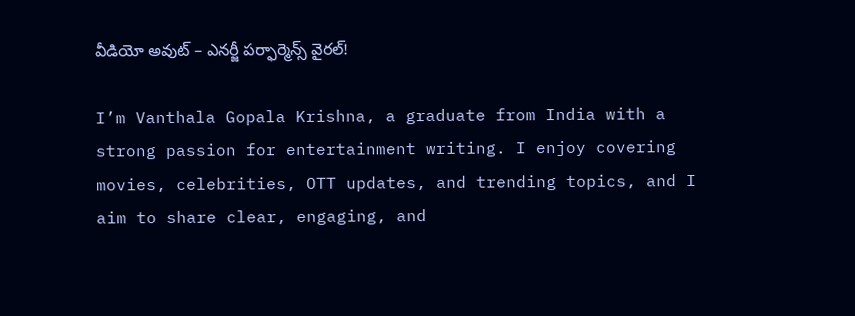వీడియో అవుట్ – ఎనర్జీ పర్ఫార్మెన్స్ వైరల్!

I’m Vanthala Gopala Krishna, a graduate from India with a strong passion for entertainment writing. I enjoy covering movies, celebrities, OTT updates, and trending topics, and I aim to share clear, engaging, and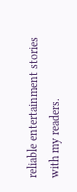reliable entertainment stories with my readers.